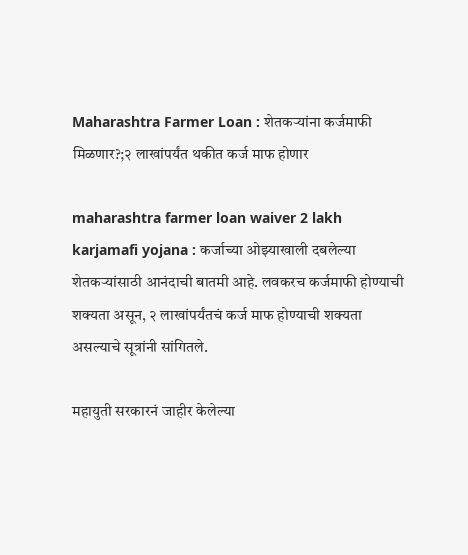Maharashtra Farmer Loan : शेतकऱ्यांना कर्जमाफी मिळणार?;२ लाखांपर्यंत थकीत कर्ज माफ होणार

maharashtra farmer loan waiver 2 lakh karjamafi yojana : कर्जाच्या ओझ्याखाली दबलेल्या शेतकऱ्यांसाठी आनंदाची बातमी आहे. लवकरच कर्जमाफी होण्याची शक्यता असून, २ लाखांपर्यंतचं कर्ज माफ होण्याची शक्यता असल्याचे सूत्रांनी सांगितले.

महायुती सरकारनं जाहीर केलेल्या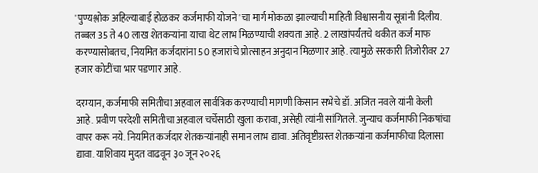'पुण्यश्लोक अहिल्याबाई होळकर कर्जमाफी योजने'चा मार्ग मोकळा झाल्याची माहिती विश्वासनीय सूत्रांनी दिलीय. तब्बल 35 ते 40 लाख शेतकऱ्यांना याचा थेट लाभ मिळण्याची शक्यता आहे. 2 लाखांपर्यंतचे थकीत कर्ज माफ करण्यासोबतच, नियमित कर्जदारांना 50 हजारांचे प्रोत्साहन अनुदान मिळणार आहे. त्यामुळे सरकारी तिजोरीवर 27 हजार कोटींचा भार पडणार आहे.

दरम्यान, कर्जमाफी समितीचा अहवाल सार्वत्रिक करण्याची मागणी किसान सभेचे डॉ. अजित नवले यांनी केली आहे. प्रवीण परदेशी समितीचा अहवाल चर्चेसाठी खुला करावा, असेही त्यांनी सांगितले. जुन्याच कर्जमाफी निकषांचा वापर करू नये. नियमित कर्जदार शेतकऱ्यांनाही समान लाभ द्यावा. अतिवृष्टीग्रस्त शेतकऱ्यांना कर्जमाफीचा दिलासा द्यावा. याशिवाय मुदत वाढवून ३० जून २०२६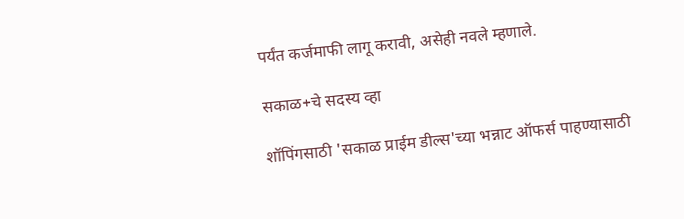पर्यंत कर्जमाफी लागू करावी, असेही नवले म्हणाले.

सकाळ+चे सदस्य व्हा

शॉपिंगसाठी 'सकाळ प्राईम डील्स'च्या भन्नाट ऑफर्स पाहण्यासाठी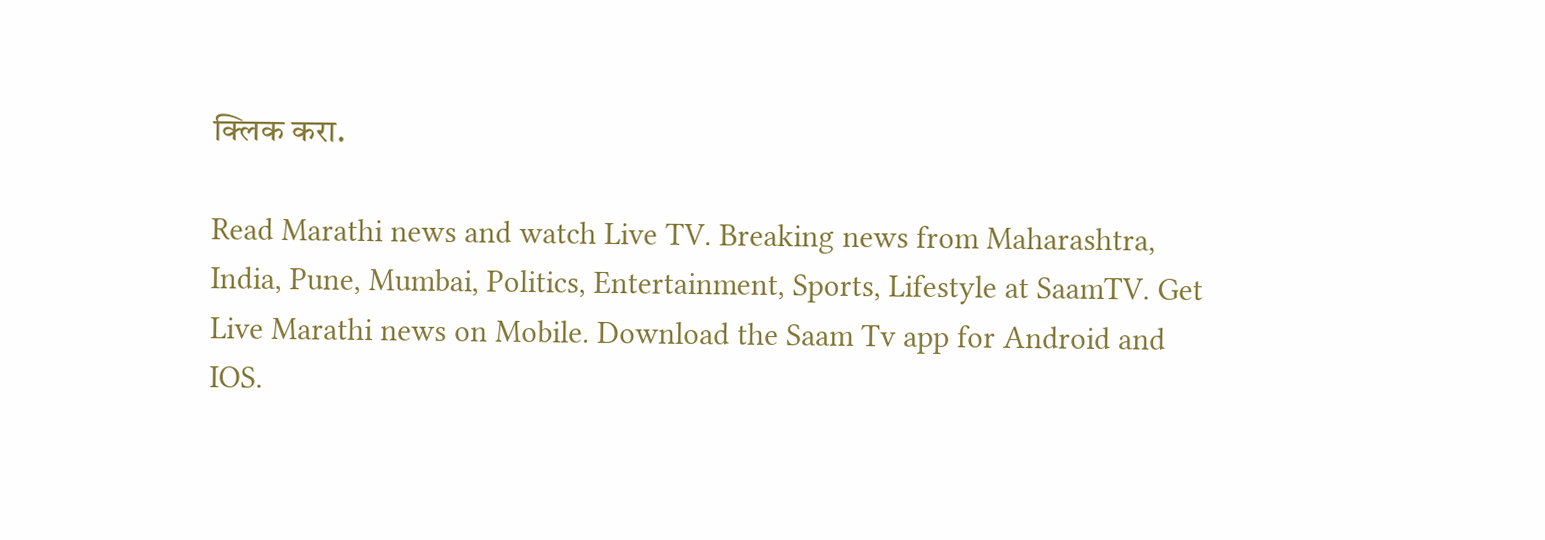क्लिक करा.

Read Marathi news and watch Live TV. Breaking news from Maharashtra, India, Pune, Mumbai, Politics, Entertainment, Sports, Lifestyle at SaamTV. Get Live Marathi news on Mobile. Download the Saam Tv app for Android and IOS.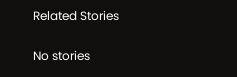Related Stories

No stories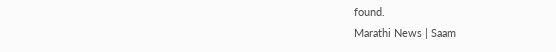found.
Marathi News | Saam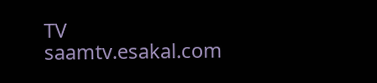TV
saamtv.esakal.com